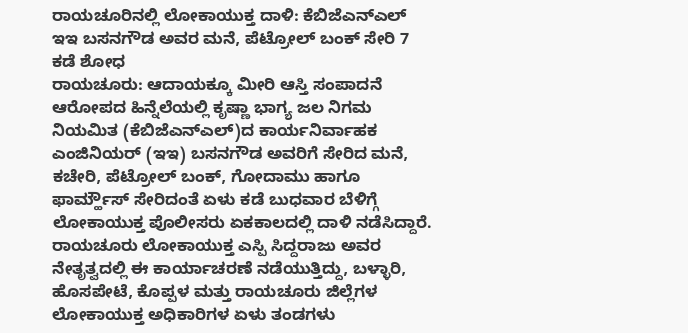ರಾಯಚೂರಿನಲ್ಲಿ ಲೋಕಾಯುಕ್ತ ದಾಳಿ: ಕೆಬಿಜೆಎನ್ಎಲ್ ಇಇ ಬಸನಗೌಡ ಅವರ ಮನೆ, ಪೆಟ್ರೋಲ್ ಬಂಕ್ ಸೇರಿ 7 ಕಡೆ ಶೋಧ
ರಾಯಚೂರು: ಆದಾಯಕ್ಕೂ ಮೀರಿ ಆಸ್ತಿ ಸಂಪಾದನೆ ಆರೋಪದ ಹಿನ್ನೆಲೆಯಲ್ಲಿ ಕೃಷ್ಣಾ ಭಾಗ್ಯ ಜಲ ನಿಗಮ ನಿಯಮಿತ (ಕೆಬಿಜೆಎನ್ಎಲ್)ದ ಕಾರ್ಯನಿರ್ವಾಹಕ ಎಂಜಿನಿಯರ್ (ಇಇ) ಬಸನಗೌಡ ಅವರಿಗೆ ಸೇರಿದ ಮನೆ, ಕಚೇರಿ, ಪೆಟ್ರೋಲ್ ಬಂಕ್, ಗೋದಾಮು ಹಾಗೂ ಫಾರ್ಮ್ಹೌಸ್ ಸೇರಿದಂತೆ ಏಳು ಕಡೆ ಬುಧವಾರ ಬೆಳಿಗ್ಗೆ ಲೋಕಾಯುಕ್ತ ಪೊಲೀಸರು ಏಕಕಾಲದಲ್ಲಿ ದಾಳಿ ನಡೆಸಿದ್ದಾರೆ.
ರಾಯಚೂರು ಲೋಕಾಯುಕ್ತ ಎಸ್ಪಿ ಸಿದ್ದರಾಜು ಅವರ ನೇತೃತ್ವದಲ್ಲಿ ಈ ಕಾರ್ಯಾಚರಣೆ ನಡೆಯುತ್ತಿದ್ದು, ಬಳ್ಳಾರಿ, ಹೊಸಪೇಟೆ, ಕೊಪ್ಪಳ ಮತ್ತು ರಾಯಚೂರು ಜಿಲ್ಲೆಗಳ ಲೋಕಾಯುಕ್ತ ಅಧಿಕಾರಿಗಳ ಏಳು ತಂಡಗಳು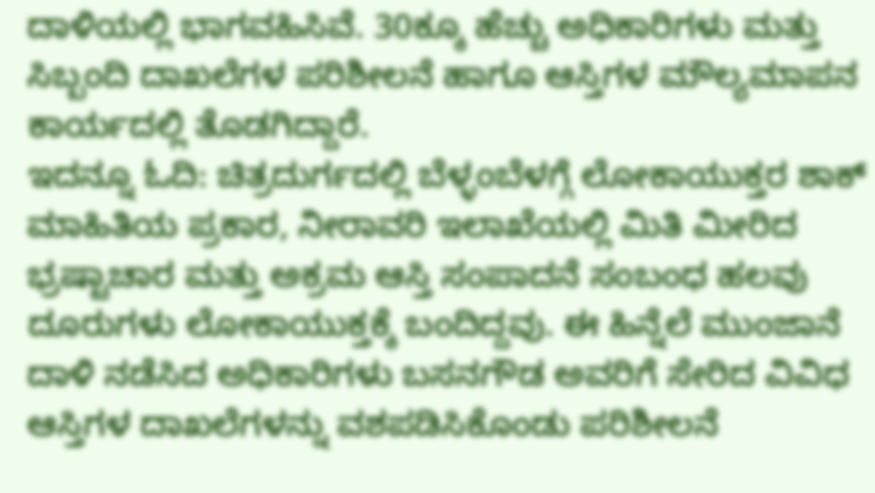ದಾಳಿಯಲ್ಲಿ ಭಾಗವಹಿಸಿವೆ. 30ಕ್ಕೂ ಹೆಚ್ಚು ಅಧಿಕಾರಿಗಳು ಮತ್ತು ಸಿಬ್ಬಂದಿ ದಾಖಲೆಗಳ ಪರಿಶೀಲನೆ ಹಾಗೂ ಆಸ್ತಿಗಳ ಮೌಲ್ಯಮಾಪನ ಕಾರ್ಯದಲ್ಲಿ ತೊಡಗಿದ್ದಾರೆ.
ಇದನ್ನೂ ಓದಿ: ಚಿತ್ರದುರ್ಗದಲ್ಲಿ ಬೆಳ್ಳಂಬೆಳಗ್ಗೆ ಲೋಕಾಯುಕ್ತರ ಶಾಕ್
ಮಾಹಿತಿಯ ಪ್ರಕಾರ, ನೀರಾವರಿ ಇಲಾಖೆಯಲ್ಲಿ ಮಿತಿ ಮೀರಿದ ಭ್ರಷ್ಟಾಚಾರ ಮತ್ತು ಅಕ್ರಮ ಆಸ್ತಿ ಸಂಪಾದನೆ ಸಂಬಂಧ ಹಲವು ದೂರುಗಳು ಲೋಕಾಯುಕ್ತಕ್ಕೆ ಬಂದಿದ್ದವು. ಈ ಹಿನ್ನೆಲೆ ಮುಂಜಾನೆ ದಾಳಿ ನಡೆಸಿದ ಅಧಿಕಾರಿಗಳು ಬಸನಗೌಡ ಅವರಿಗೆ ಸೇರಿದ ವಿವಿಧ ಆಸ್ತಿಗಳ ದಾಖಲೆಗಳನ್ನು ವಶಪಡಿಸಿಕೊಂಡು ಪರಿಶೀಲನೆ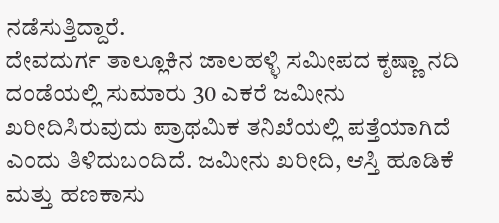ನಡೆಸುತ್ತಿದ್ದಾರೆ.
ದೇವದುರ್ಗ ತಾಲ್ಲೂಕಿನ ಜಾಲಹಳ್ಳಿ ಸಮೀಪದ ಕೃಷ್ಣಾ ನದಿ ದಂಡೆಯಲ್ಲಿ ಸುಮಾರು 30 ಎಕರೆ ಜಮೀನು ಖರೀದಿಸಿರುವುದು ಪ್ರಾಥಮಿಕ ತನಿಖೆಯಲ್ಲಿ ಪತ್ತೆಯಾಗಿದೆ ಎಂದು ತಿಳಿದುಬಂದಿದೆ. ಜಮೀನು ಖರೀದಿ, ಆಸ್ತಿ ಹೂಡಿಕೆ ಮತ್ತು ಹಣಕಾಸು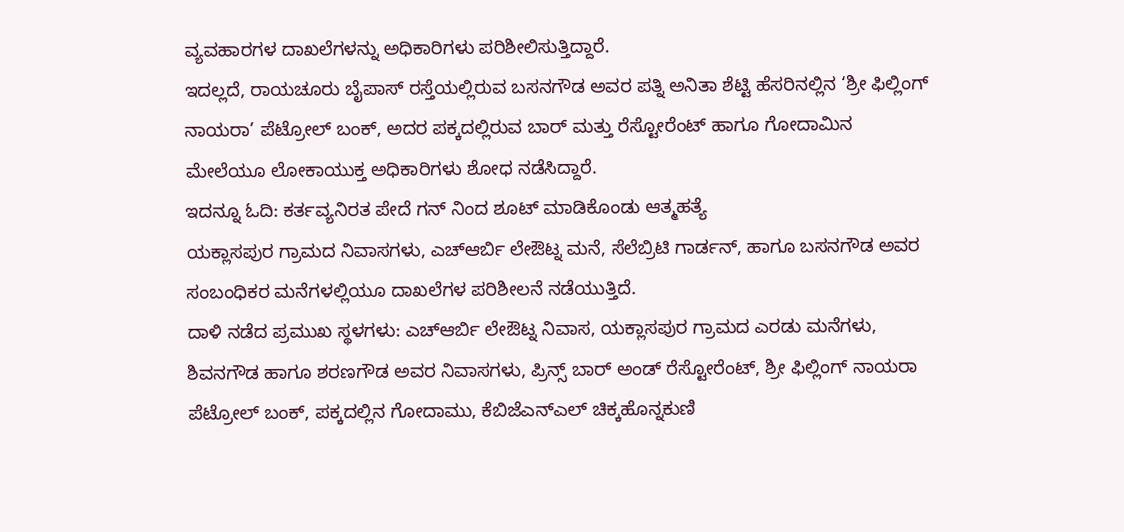ವ್ಯವಹಾರಗಳ ದಾಖಲೆಗಳನ್ನು ಅಧಿಕಾರಿಗಳು ಪರಿಶೀಲಿಸುತ್ತಿದ್ದಾರೆ.
ಇದಲ್ಲದೆ, ರಾಯಚೂರು ಬೈಪಾಸ್ ರಸ್ತೆಯಲ್ಲಿರುವ ಬಸನಗೌಡ ಅವರ ಪತ್ನಿ ಅನಿತಾ ಶೆಟ್ಟಿ ಹೆಸರಿನಲ್ಲಿನ ‘ಶ್ರೀ ಫಿಲ್ಲಿಂಗ್ ನಾಯರಾ’ ಪೆಟ್ರೋಲ್ ಬಂಕ್, ಅದರ ಪಕ್ಕದಲ್ಲಿರುವ ಬಾರ್ ಮತ್ತು ರೆಸ್ಟೋರೆಂಟ್ ಹಾಗೂ ಗೋದಾಮಿನ ಮೇಲೆಯೂ ಲೋಕಾಯುಕ್ತ ಅಧಿಕಾರಿಗಳು ಶೋಧ ನಡೆಸಿದ್ದಾರೆ.
ಇದನ್ನೂ ಓದಿ: ಕರ್ತವ್ಯನಿರತ ಪೇದೆ ಗನ್ ನಿಂದ ಶೂಟ್ ಮಾಡಿಕೊಂಡು ಆತ್ಮಹತ್ಯೆ
ಯಕ್ಲಾಸಪುರ ಗ್ರಾಮದ ನಿವಾಸಗಳು, ಎಚ್ಆರ್ಬಿ ಲೇಔಟ್ನ ಮನೆ, ಸೆಲೆಬ್ರಿಟಿ ಗಾರ್ಡನ್, ಹಾಗೂ ಬಸನಗೌಡ ಅವರ ಸಂಬಂಧಿಕರ ಮನೆಗಳಲ್ಲಿಯೂ ದಾಖಲೆಗಳ ಪರಿಶೀಲನೆ ನಡೆಯುತ್ತಿದೆ.
ದಾಳಿ ನಡೆದ ಪ್ರಮುಖ ಸ್ಥಳಗಳು: ಎಚ್ಆರ್ಬಿ ಲೇಔಟ್ನ ನಿವಾಸ, ಯಕ್ಲಾಸಪುರ ಗ್ರಾಮದ ಎರಡು ಮನೆಗಳು, ಶಿವನಗೌಡ ಹಾಗೂ ಶರಣಗೌಡ ಅವರ ನಿವಾಸಗಳು, ಪ್ರಿನ್ಸ್ ಬಾರ್ ಅಂಡ್ ರೆಸ್ಟೋರೆಂಟ್, ಶ್ರೀ ಫಿಲ್ಲಿಂಗ್ ನಾಯರಾ ಪೆಟ್ರೋಲ್ ಬಂಕ್, ಪಕ್ಕದಲ್ಲಿನ ಗೋದಾಮು, ಕೆಬಿಜೆಎನ್ಎಲ್ ಚಿಕ್ಕಹೊನ್ನಕುಣಿ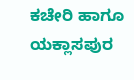ಕಚೇರಿ ಹಾಗೂ ಯಕ್ಲಾಸಪುರ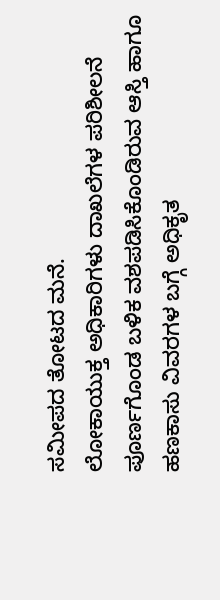ಸಮೀಪದ ತೋಟದ ಮನೆ.
ಲೋಕಾಯುಕ್ತ ಅಧಿಕಾರಿಗಳು ದಾಖಲೆಗಳ ಪರಿಶೀಲನೆ ಪೂರ್ಣಗೊಂಡ ಬಳಿಕ ವಶಪಡಿಸಿಕೊಂಡಿರುವ ಆಸ್ತಿ ಹಾಗೂ ಹಣಕಾಸು ವಿವರಗಳ ಬಗ್ಗೆ ಅಧಿಕೃತ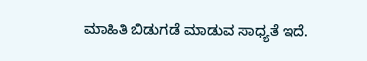ಮಾಹಿತಿ ಬಿಡುಗಡೆ ಮಾಡುವ ಸಾಧ್ಯತೆ ಇದೆ.